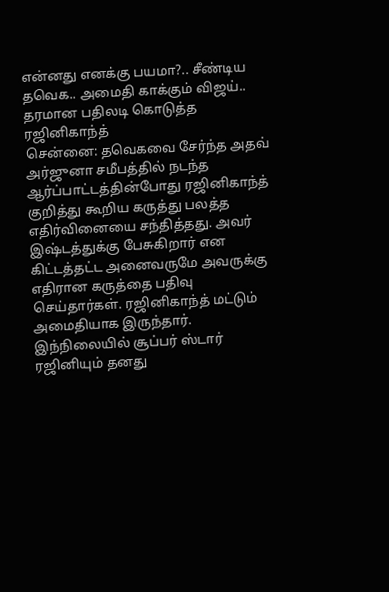என்னது எனக்கு பயமா?.. சீண்டிய தவெக.. அமைதி காக்கும் விஜய்.. தரமான பதிலடி கொடுத்த ரஜினிகாந்த்
சென்னை: தவெகவை சேர்ந்த அதவ் அர்ஜுனா சமீபத்தில் நடந்த ஆர்ப்பாட்டத்தின்போது ரஜினிகாந்த் குறித்து கூறிய கருத்து பலத்த எதிர்வினையை சந்தித்தது. அவர் இஷ்டத்துக்கு பேசுகிறார் என கிட்டத்தட்ட அனைவருமே அவருக்கு எதிரான கருத்தை பதிவு செய்தார்கள். ரஜினிகாந்த் மட்டும் அமைதியாக இருந்தார். இந்நிலையில் சூப்பர் ஸ்டார் ரஜினியும் தனது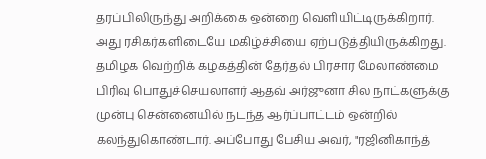தரப்பிலிருந்து அறிக்கை ஒன்றை வெளியிட்டிருக்கிறார். அது ரசிகர்களிடையே மகிழ்ச்சியை ஏற்படுத்தியிருக்கிறது.
தமிழக வெற்றிக் கழகத்தின் தேர்தல் பிரசார மேலாண்மை பிரிவு பொதுச்செயலாளர் ஆதவ் அர்ஜுனா சில நாட்களுக்கு முன்பு சென்னையில் நடந்த ஆர்ப்பாட்டம் ஒன்றில் கலந்துகொண்டார். அப்போது பேசிய அவர், "ரஜினிகாந்த்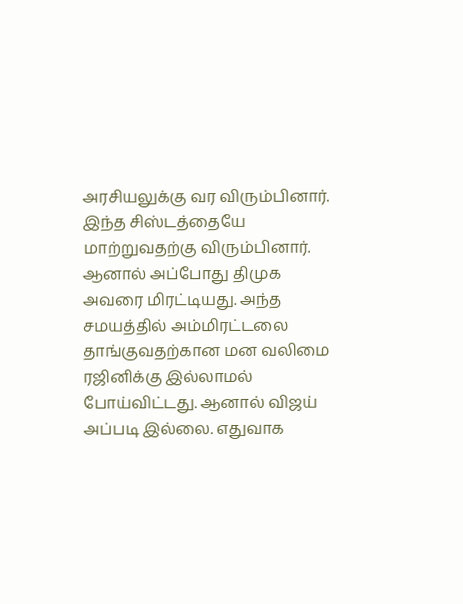அரசியலுக்கு வர விரும்பினார். இந்த சிஸ்டத்தையே மாற்றுவதற்கு விரும்பினார். ஆனால் அப்போது திமுக அவரை மிரட்டியது. அந்த சமயத்தில் அம்மிரட்டலை தாங்குவதற்கான மன வலிமை ரஜினிக்கு இல்லாமல் போய்விட்டது. ஆனால் விஜய் அப்படி இல்லை. எதுவாக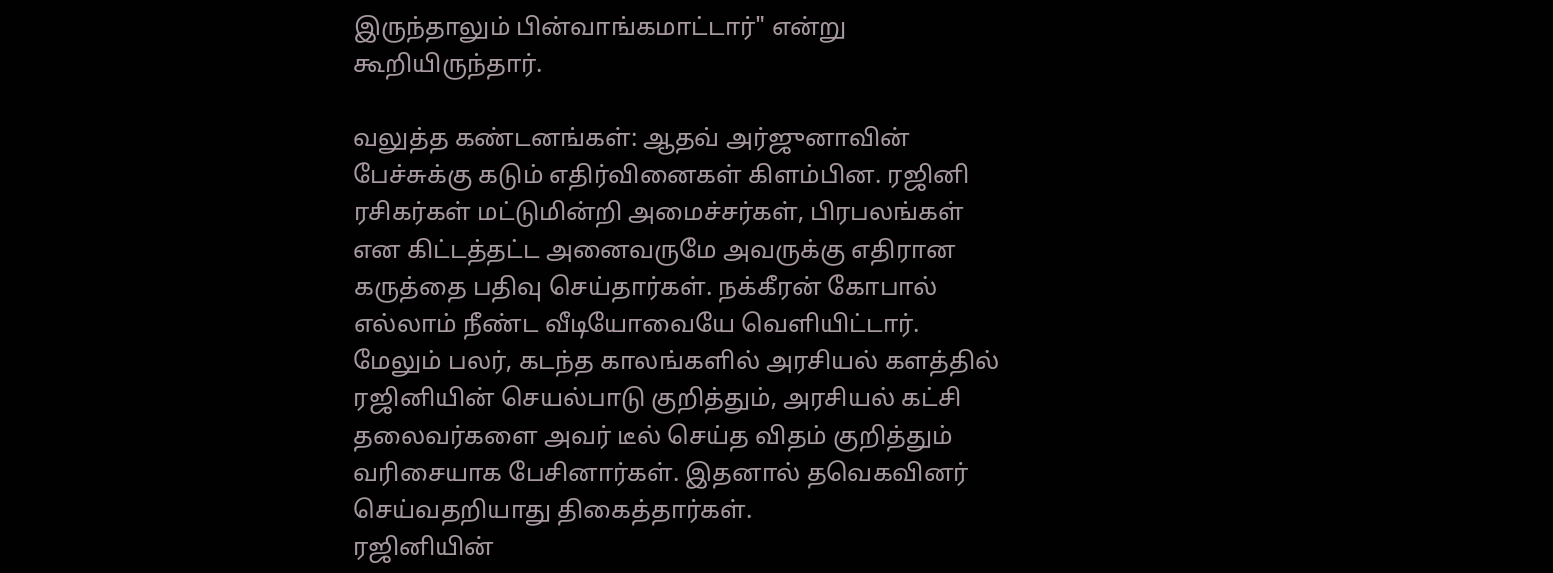இருந்தாலும் பின்வாங்கமாட்டார்" என்று கூறியிருந்தார்.

வலுத்த கண்டனங்கள்: ஆதவ் அர்ஜுனாவின் பேச்சுக்கு கடும் எதிர்வினைகள் கிளம்பின. ரஜினி ரசிகர்கள் மட்டுமின்றி அமைச்சர்கள், பிரபலங்கள் என கிட்டத்தட்ட அனைவருமே அவருக்கு எதிரான கருத்தை பதிவு செய்தார்கள். நக்கீரன் கோபால் எல்லாம் நீண்ட வீடியோவையே வெளியிட்டார். மேலும் பலர், கடந்த காலங்களில் அரசியல் களத்தில் ரஜினியின் செயல்பாடு குறித்தும், அரசியல் கட்சி தலைவர்களை அவர் டீல் செய்த விதம் குறித்தும் வரிசையாக பேசினார்கள். இதனால் தவெகவினர் செய்வதறியாது திகைத்தார்கள்.
ரஜினியின்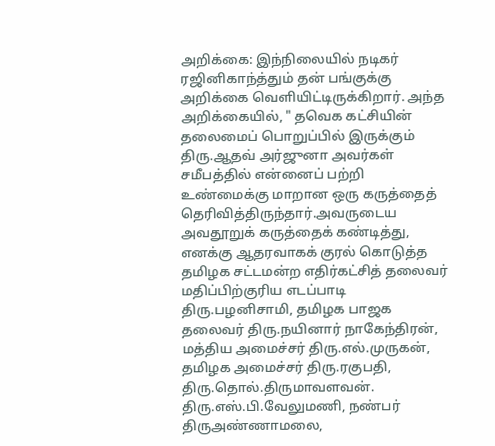அறிக்கை: இந்நிலையில் நடிகர் ரஜினிகாந்த்தும் தன் பங்குக்கு அறிக்கை வெளியிட்டிருக்கிறார். அந்த அறிக்கையில், " தவெக கட்சியின் தலைமைப் பொறுப்பில் இருக்கும் திரு.ஆதவ் அர்ஜுனா அவர்கள் சமீபத்தில் என்னைப் பற்றி உண்மைக்கு மாறான ஒரு கருத்தைத் தெரிவித்திருந்தார்.அவருடைய அவதூறுக் கருத்தைக் கண்டித்து, எனக்கு ஆதரவாகக் குரல் கொடுத்த தமிழக சட்டமன்ற எதிர்கட்சித் தலைவர் மதிப்பிற்குரிய எடப்பாடி திரு.பழனிசாமி, தமிழக பாஜக தலைவர் திரு.நயினார் நாகேந்திரன், மத்திய அமைச்சர் திரு.எல்.முருகன், தமிழக அமைச்சர் திரு.ரகுபதி, திரு.தொல்.திருமாவளவன்.
திரு.எஸ்.பி.வேலுமணி, நண்பர் திருஅண்ணாமலை,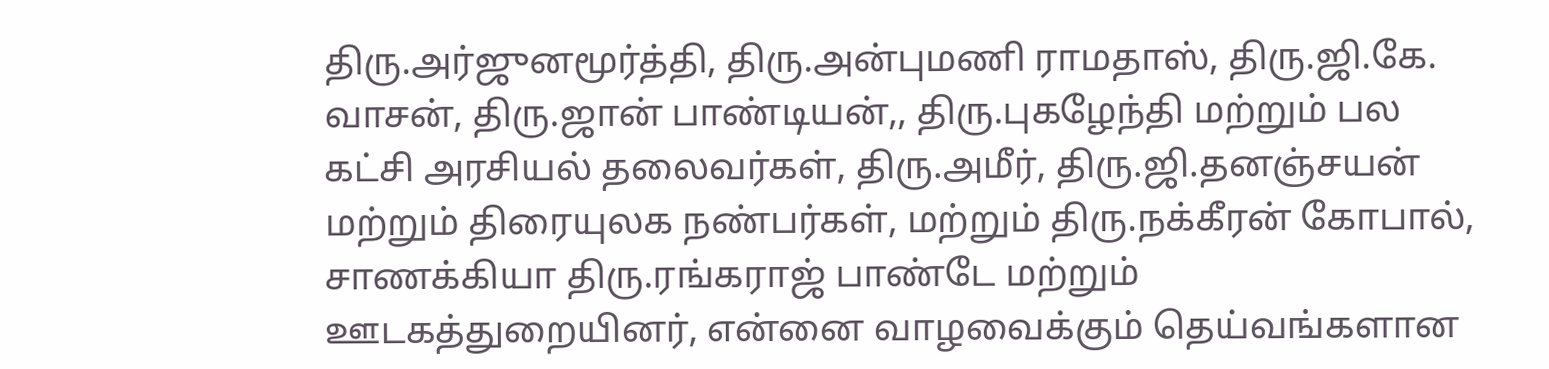திரு.அர்ஜுனமூர்த்தி, திரு.அன்புமணி ராமதாஸ், திரு.ஜி.கே. வாசன், திரு.ஜான் பாண்டியன்,, திரு.புகழேந்தி மற்றும் பல கட்சி அரசியல் தலைவர்கள், திரு.அமீர், திரு.ஜி.தனஞ்சயன் மற்றும் திரையுலக நண்பர்கள், மற்றும் திரு.நக்கீரன் கோபால், சாணக்கியா திரு.ரங்கராஜ் பாண்டே மற்றும் ஊடகத்துறையினர், என்னை வாழவைக்கும் தெய்வங்களான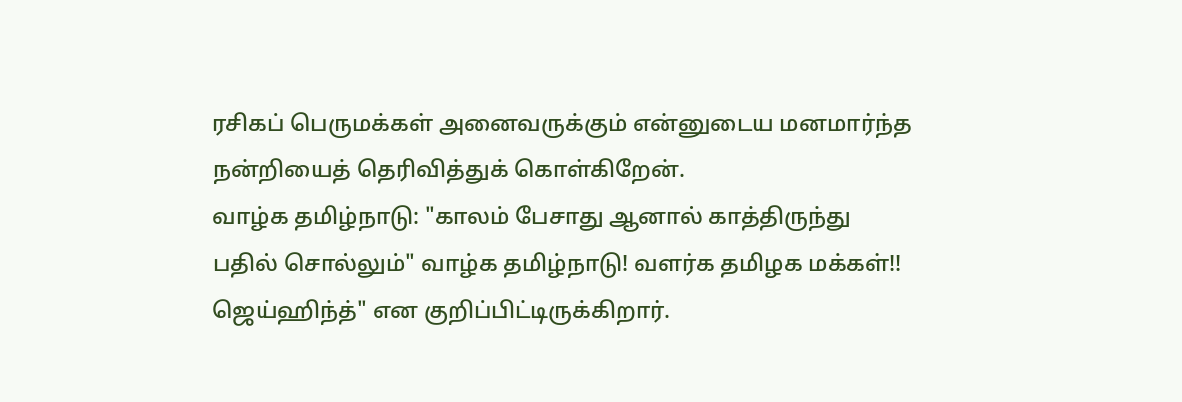ரசிகப் பெருமக்கள் அனைவருக்கும் என்னுடைய மனமார்ந்த நன்றியைத் தெரிவித்துக் கொள்கிறேன்.
வாழ்க தமிழ்நாடு: "காலம் பேசாது ஆனால் காத்திருந்து பதில் சொல்லும்" வாழ்க தமிழ்நாடு! வளர்க தமிழக மக்கள்!! ஜெய்ஹிந்த்" என குறிப்பிட்டிருக்கிறார்.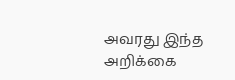அவரது இந்த அறிக்கை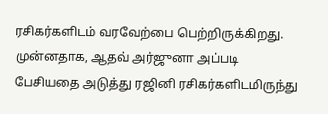ரசிகர்களிடம் வரவேற்பை பெற்றிருக்கிறது. முன்னதாக, ஆதவ் அர்ஜுனா அப்படி பேசியதை அடுத்து ரஜினி ரசிகர்களிடமிருந்து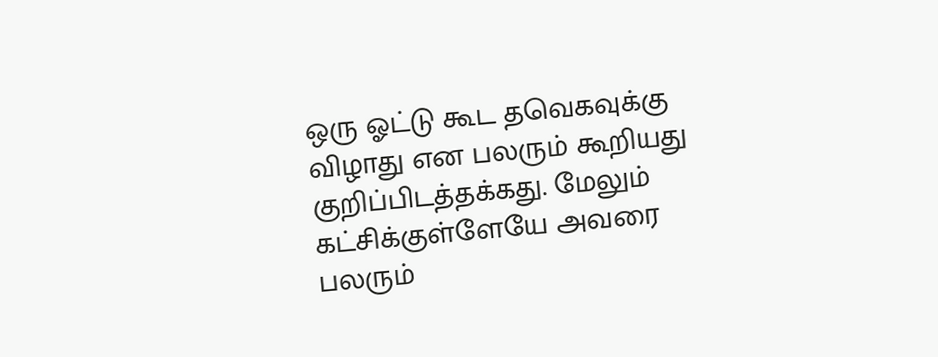ஒரு ஓட்டு கூட தவெகவுக்கு விழாது என பலரும் கூறியது குறிப்பிடத்தக்கது. மேலும் கட்சிக்குள்ளேயே அவரை பலரும்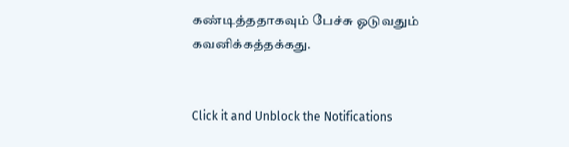கண்டித்ததாகவும் பேச்சு ஓடுவதும் கவனிக்கத்தக்கது.


Click it and Unblock the Notifications